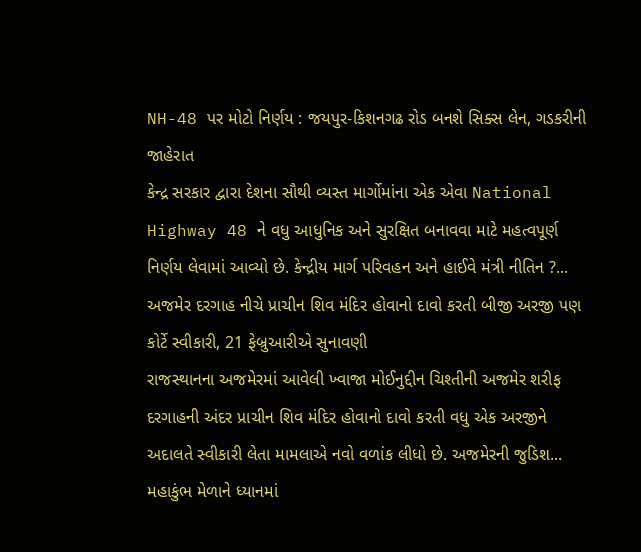NH-48 પર મોટો નિર્ણય : જયપુર-કિશનગઢ રોડ બનશે સિક્સ લેન, ગડકરીની જાહેરાત
કેન્દ્ર સરકાર દ્વારા દેશના સૌથી વ્યસ્ત માર્ગોમાંના એક એવા National Highway 48 ને વધુ આધુનિક અને સુરક્ષિત બનાવવા માટે મહત્વપૂર્ણ નિર્ણય લેવામાં આવ્યો છે. કેન્દ્રીય માર્ગ પરિવહન અને હાઈવે મંત્રી નીતિન ?...
અજમેર દરગાહ નીચે પ્રાચીન શિવ મંદિર હોવાનો દાવો કરતી બીજી અરજી પણ કોર્ટે સ્વીકારી, 21 ફેબ્રુઆરીએ સુનાવણી
રાજસ્થાનના અજમેરમાં આવેલી ખ્વાજા મોઈનુદ્દીન ચિશ્તીની અજમેર શરીફ દરગાહની અંદર પ્રાચીન શિવ મંદિર હોવાનો દાવો કરતી વધુ એક અરજીને અદાલતે સ્વીકારી લેતા મામલાએ નવો વળાંક લીધો છે. અજમેરની જુડિશ...
મહાકુંભ મેળાને ધ્યાનમાં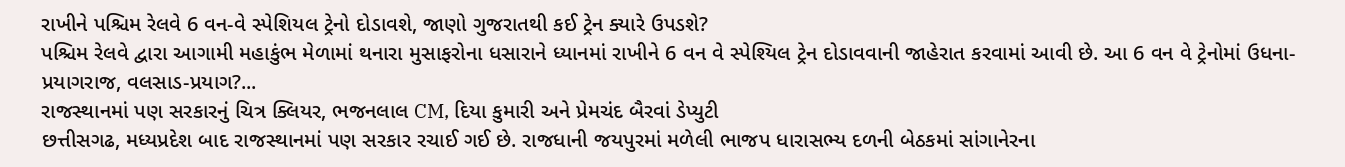રાખીને પશ્ચિમ રેલવે 6 વન-વે સ્પેશિયલ ટ્રેનો દોડાવશે, જાણો ગુજરાતથી કઈ ટ્રેન ક્યારે ઉપડશે?
પશ્ચિમ રેલવે દ્વારા આગામી મહાકુંભ મેળામાં થનારા મુસાફરોના ધસારાને ધ્યાનમાં રાખીને 6 વન વે સ્પેશ્યિલ ટ્રેન દોડાવવાની જાહેરાત કરવામાં આવી છે. આ 6 વન વે ટ્રેનોમાં ઉધના- પ્રયાગરાજ, વલસાડ-પ્રયાગ?...
રાજસ્થાનમાં પણ સરકારનું ચિત્ર ક્લિયર, ભજનલાલ CM, દિયા કુમારી અને પ્રેમચંદ બૈરવાં ડેપ્યુટી
છત્તીસગઢ, મધ્યપ્રદેશ બાદ રાજસ્થાનમાં પણ સરકાર રચાઈ ગઈ છે. રાજધાની જયપુરમાં મળેલી ભાજપ ધારાસભ્ય દળની બેઠકમાં સાંગાનેરના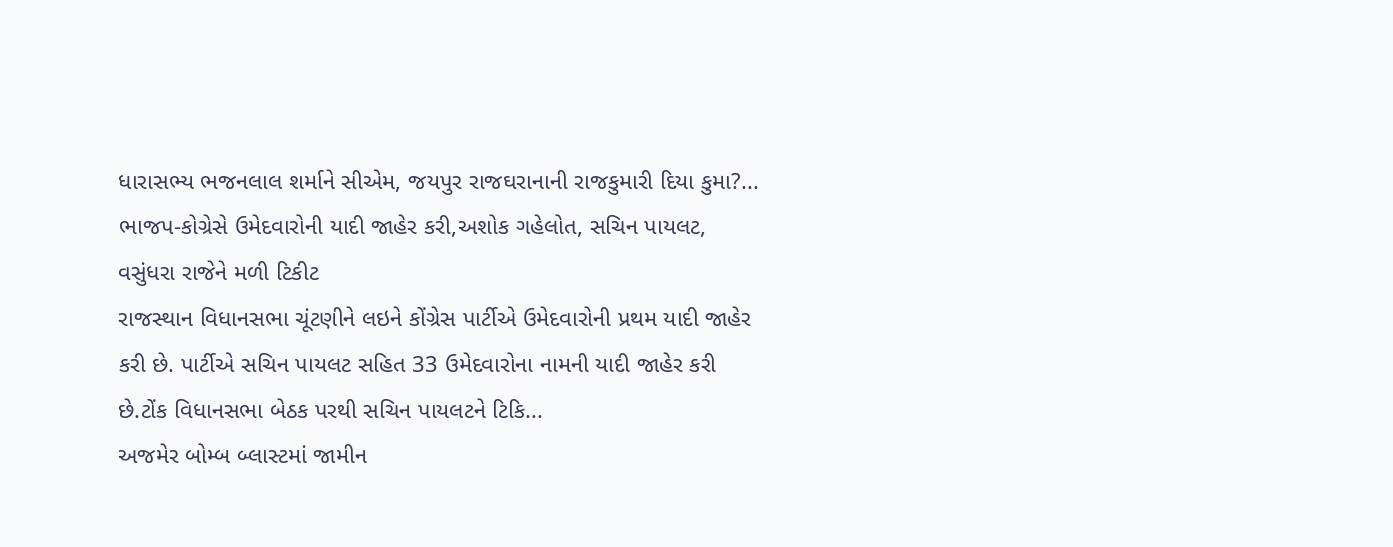ધારાસભ્ય ભજનલાલ શર્માને સીએમ, જયપુર રાજઘરાનાની રાજકુમારી દિયા કુમા?...
ભાજપ-કોગ્રેસે ઉમેદવારોની યાદી જાહેર કરી,અશોક ગહેલોત, સચિન પાયલટ, વસુંધરા રાજેને મળી ટિકીટ
રાજસ્થાન વિધાનસભા ચૂંટણીને લઇને કોંગ્રેસ પાર્ટીએ ઉમેદવારોની પ્રથમ યાદી જાહેર કરી છે. પાર્ટીએ સચિન પાયલટ સહિત 33 ઉમેદવારોના નામની યાદી જાહેર કરી છે.ટોંક વિધાનસભા બેઠક પરથી સચિન પાયલટને ટિકિ...
અજમેર બોમ્બ બ્લાસ્ટમાં જામીન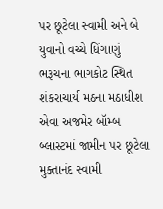પર છૂટેલા સ્વામી અને બે યુવાનો વચ્ચે ધિંગાણું
ભરૂચના ભાગકોટ સ્થિત શંકરાચાર્ય મઠના મઠાધીશ એવા અજમેર બૉમ્બ બ્લાસ્ટમાં જામીન પર છૂટેલા મુક્તાનંદ સ્વામી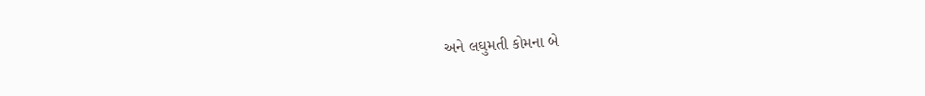અને લઘુમતી કોમના બે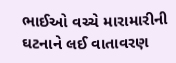ભાઈઓ વચ્ચે મારામારીની ઘટનાને લઈ વાતાવરણ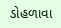ડોહળાવા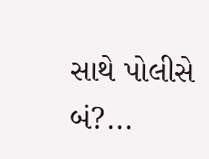સાથે પોલીસે બં?...